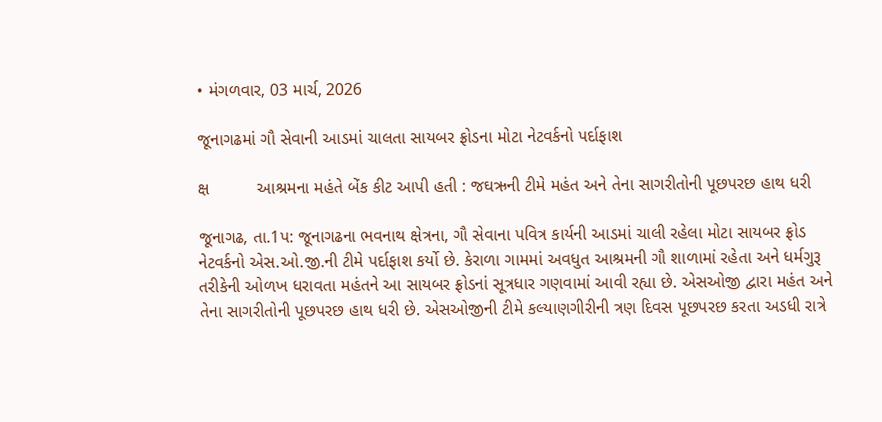• મંગળવાર, 03 માર્ચ, 2026

જૂનાગઢમાં ગૌ સેવાની આડમાં ચાલતા સાયબર ફ્રોડના મોટા નેટવર્કનો પર્દાફાશ

ક્ષ          આશ્રમના મહંતે બેંક કીટ આપી હતી : જઘઋની ટીમે મહંત અને તેના સાગરીતોની પૂછપરછ હાથ ધરી

જૂનાગઢ, તા.1પ: જૂનાગઢના ભવનાથ ક્ષેત્રના, ગૌ સેવાના પવિત્ર કાર્યની આડમાં ચાલી રહેલા મોટા સાયબર ફ્રોડ નેટવર્કનો એસ.ઓ.જી.ની ટીમે પર્દાફાશ કર્યો છે. કેરાળા ગામમાં અવધુત આશ્રમની ગૌ શાળામાં રહેતા અને ધર્મગુરૂ તરીકેની ઓળખ ધરાવતા મહંતને આ સાયબર ફ્રોડનાં સૂત્રધાર ગણવામાં આવી રહ્યા છે. એસઓજી દ્વારા મહંત અને તેના સાગરીતોની પૂછપરછ હાથ ધરી છે. એસઓજીની ટીમે કલ્યાણગીરીની ત્રણ દિવસ પૂછપરછ કરતા અડધી રાત્રે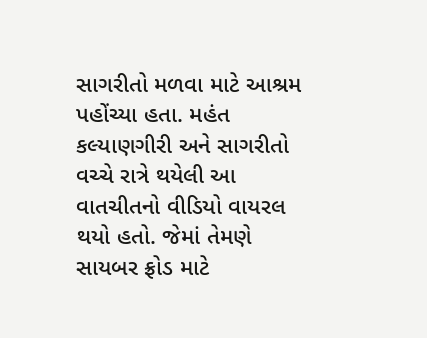સાગરીતો મળવા માટે આશ્રમ પહોંચ્યા હતા. મહંત કલ્યાણગીરી અને સાગરીતો વચ્ચે રાત્રે થયેલી આ વાતચીતનો વીડિયો વાયરલ થયો હતો. જેમાં તેમણે સાયબર ફ્રોડ માટે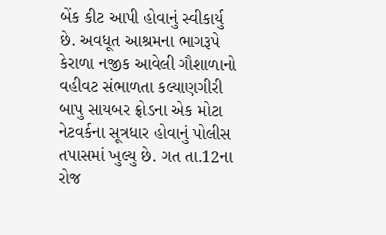બેંક કીટ આપી હોવાનું સ્વીકાર્યુ છે. અવધૂત આશ્રમના ભાગરૂપે કેરાળા નજીક આવેલી ગૌશાળાનો વહીવટ સંભાળતા કલ્યાણગીરી બાપુ સાયબર ફ્રોડના એક મોટા નેટવર્કના સૂત્રધાર હોવાનું પોલીસ તપાસમાં ખુલ્યુ છે. ગત તા.12ના રોજ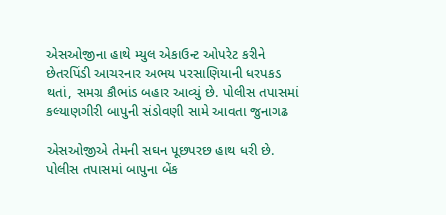એસઓજીના હાથે મ્યુલ એકાઉન્ટ ઓપરેટ કરીને છેતરપિંડી આચરનાર અભય પરસાણિયાની ધરપકડ થતાં, સમગ્ર કૌભાંડ બહાર આવ્યું છે. પોલીસ તપાસમાં કલ્યાણગીરી બાપુની સંડોવણી સામે આવતા જુનાગઢ

એસઓજીએ તેમની સઘન પૂછપરછ હાથ ધરી છે. પોલીસ તપાસમાં બાપુના બેંક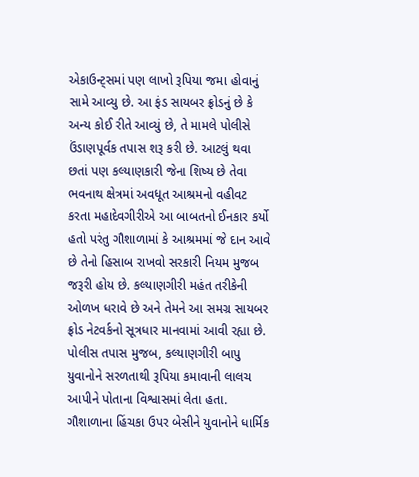એકાઉન્ટ્સમાં પણ લાખો રૂપિયા જમા હોવાનું સામે આવ્યુ છે. આ ફંડ સાયબર ફ્રોડનું છે કે અન્ય કોઈ રીતે આવ્યું છે, તે મામલે પોલીસે ઉંડાણપૂર્વક તપાસ શરૂ કરી છે. આટલું થવા છતાં પણ કલ્યાણકારી જેના શિષ્ય છે તેવા ભવનાથ ક્ષેત્રમાં અવધૂત આશ્રમનો વહીવટ કરતા મહાદેવગીરીએ આ બાબતનો ઈનકાર કર્યો હતો પરંતુ ગૌશાળામાં કે આશ્રમમાં જે દાન આવે છે તેનો હિસાબ રાખવો સરકારી નિયમ મુજબ જરૂરી હોય છે. કલ્યાણગીરી મહંત તરીકેની ઓળખ ધરાવે છે અને તેમને આ સમગ્ર સાયબર ફ્રોડ નેટવર્કનો સૂત્રધાર માનવામાં આવી રહ્યા છે. પોલીસ તપાસ મુજબ, કલ્યાણગીરી બાપુ યુવાનોને સરળતાથી રૂપિયા કમાવાની લાલચ આપીને પોતાના વિશ્વાસમાં લેતા હતા. ગૌશાળાના હિંચકા ઉપર બેસીને યુવાનોને ધાર્મિક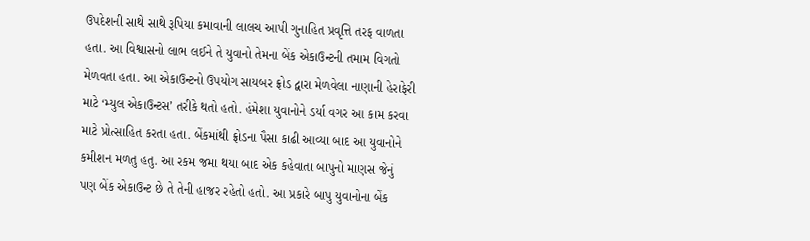ઉપદેશની સાથે સાથે રૂપિયા કમાવાની લાલચ આપી ગુનાહિત પ્રવૃત્તિ તરફ વાળતા હતા. આ વિશ્વાસનો લાભ લઈને તે યુવાનો તેમના બેંક એકાઉન્ટની તમામ વિગતો મેળવતા હતા. આ એકાઉન્ટનો ઉપયોગ સાયબર ફ્રોડ દ્વારા મેળવેલા નાણાની હેરાફેરી માટે ‘મ્યુલ એકાઉન્ટસ’ તરીકે થતો હતો. હંમેશા યુવાનોને ડર્યા વગર આ કામ કરવા માટે પ્રોત્સાહિત કરતા હતા. બેંકમાંથી ફ્રોડના પૈસા કાઢી આવ્યા બાદ આ યુવાનોને કમીશન મળતુ હતુ. આ રકમ જમા થયા બાદ એક કહેવાતા બાપુનો માણસ જેનું પણ બેંક એકાઉન્ટ છે તે તેની હાજર રહેતો હતો. આ પ્રકારે બાપુ યુવાનોના બેંક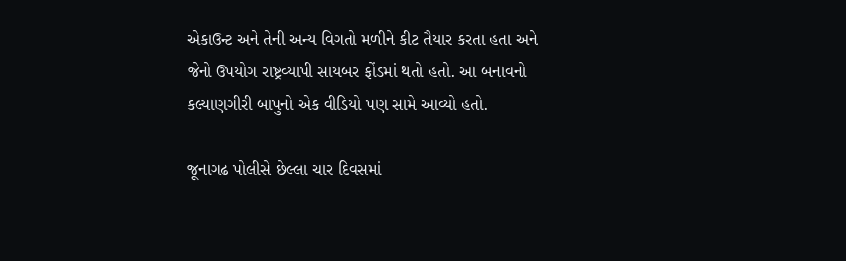એકાઉન્ટ અને તેની અન્ય વિગતો મળીને કીટ તૈયાર કરતા હતા અને જેનો ઉપયોગ રાષ્ટ્રવ્યાપી સાયબર ફોંડમાં થતો હતો. આ બનાવનો કલ્યાણગીરી બાપુનો એક વીડિયો પણ સામે આવ્યો હતો.

જૂનાગઢ પોલીસે છેલ્લા ચાર દિવસમાં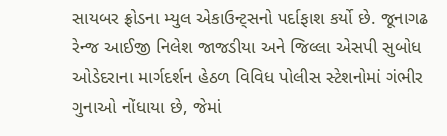સાયબર ફ્રોડના મ્યુલ એકાઉન્ટ્સનો પર્દાફાશ કર્યો છે. જૂનાગઢ રેન્જ આઈજી નિલેશ જાજડીયા અને જિલ્લા એસપી સુબોધ ઓડેદરાના માર્ગદર્શન હેઠળ વિવિધ પોલીસ સ્ટેશનોમાં ગંભીર ગુનાઓ નોંધાયા છે, જેમાં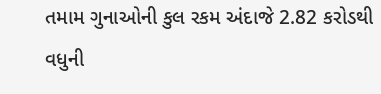તમામ ગુનાઓની કુલ રકમ અંદાજે 2.82 કરોડથી વધુની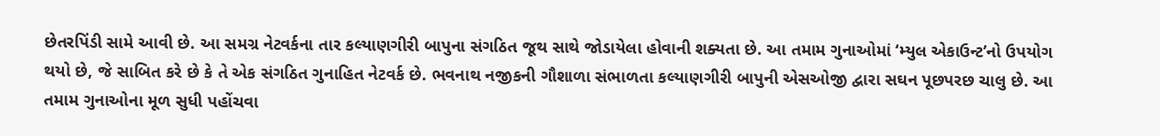છેતરપિંડી સામે આવી છે. આ સમગ્ર નેટવર્કના તાર કલ્યાણગીરી બાપુના સંગઠિત જૂથ સાથે જોડાયેલા હોવાની શક્યતા છે. આ તમામ ગુનાઓમાં ‘મ્યુલ એકાઉન્ટ’નો ઉપયોગ થયો છે, જે સાબિત કરે છે કે તે એક સંગઠિત ગુનાહિત નેટવર્ક છે. ભવનાથ નજીકની ગૌશાળા સંભાળતા કલ્યાણગીરી બાપુની એસઓજી દ્વારા સઘન પૂછપરછ ચાલુ છે. આ તમામ ગુનાઓના મૂળ સુધી પહોંચવા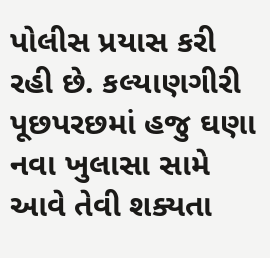પોલીસ પ્રયાસ કરી રહી છે. કલ્યાણગીરી પૂછપરછમાં હજુ ઘણા નવા ખુલાસા સામે આવે તેવી શક્યતા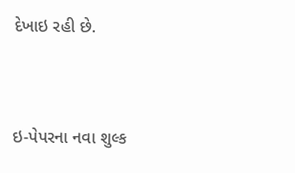દેખાઇ રહી છે.



ઇ-પેપરના નવા શુલ્ક